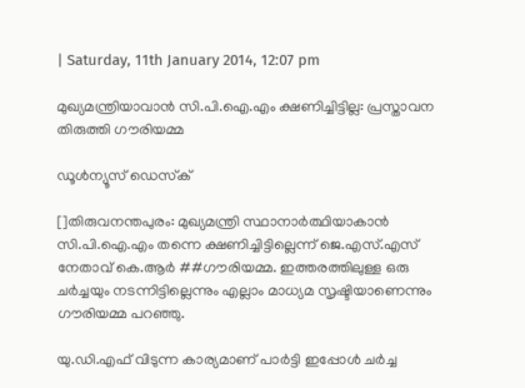| Saturday, 11th January 2014, 12:07 pm

മുഖ്യമന്ത്രിയാവാന്‍ സി.പി.ഐ.എം ക്ഷണിച്ചിട്ടില്ല: പ്രസ്താവന തിരുത്തി ഗൗരിയമ്മ

ഡൂള്‍ന്യൂസ് ഡെസ്‌ക്

[]തിരുവനന്തപുരം: മുഖ്യമന്ത്രി സ്ഥാനാര്‍ത്ഥിയാകാന്‍ സി.പി.ഐ.എം തന്നെ ക്ഷണിച്ചിട്ടില്ലെന്ന് ജെ.എസ്.എസ് നേതാവ് കെ.ആര്‍ ##ഗൗരിയമ്മ. ഇത്തരത്തിലുള്ള ഒരു ചര്‍ച്ചയും നടന്നിട്ടില്ലെന്നും എല്ലാം മാധ്യമ സൃഷ്ടിയാണെന്നും ഗൗരിയമ്മ പറഞ്ഞു.

യു.ഡി.എഫ് വിടുന്ന കാര്യമാണ് പാര്‍ട്ടി ഇപ്പോള്‍ ചര്‍ച്ച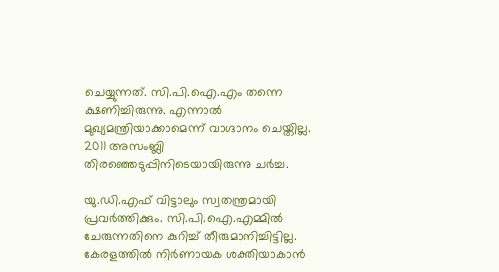ചെയ്യുന്നത്. സി.പി.ഐ.എം തന്നെ ക്ഷണിച്ചിരുന്നു. എന്നാല്‍ മുഖ്യമന്ത്രിയാക്കാമെന്ന് വാഗ്ദാനം ചെയ്തില്ല. 2011 അസംബ്ലി തിരഞ്ഞെടുപ്പിനിടെയായിരുന്നു ചര്‍ച്ച.

യു.ഡി.എഫ് വിട്ടാലും സ്വതന്ത്രമായി പ്രവര്‍ത്തിക്കും. സി.പി.ഐ.എമ്മില്‍ ചേരുന്നതിനെ കുറിച്ച് തീരുമാനിച്ചിട്ടില്ല. കേരളത്തില്‍ നിര്‍ണായക ശക്തിയാകാന്‍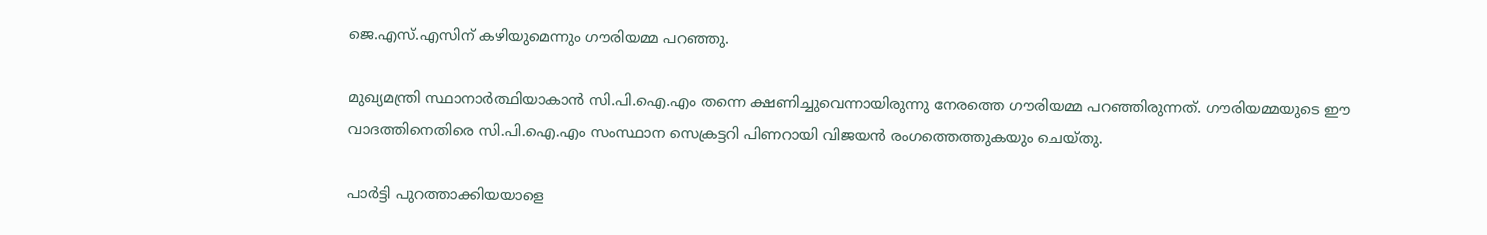ജെ.എസ്.എസിന് കഴിയുമെന്നും ഗൗരിയമ്മ പറഞ്ഞു.

മുഖ്യമന്ത്രി സ്ഥാനാര്‍ത്ഥിയാകാന്‍ സി.പി.ഐ.എം തന്നെ ക്ഷണിച്ചുവെന്നായിരുന്നു നേരത്തെ ഗൗരിയമ്മ പറഞ്ഞിരുന്നത്. ഗൗരിയമ്മയുടെ ഈ വാദത്തിനെതിരെ സി.പി.ഐ.എം സംസ്ഥാന സെക്രട്ടറി പിണറായി വിജയന്‍ രംഗത്തെത്തുകയും ചെയ്തു.

പാര്‍ട്ടി പുറത്താക്കിയയാളെ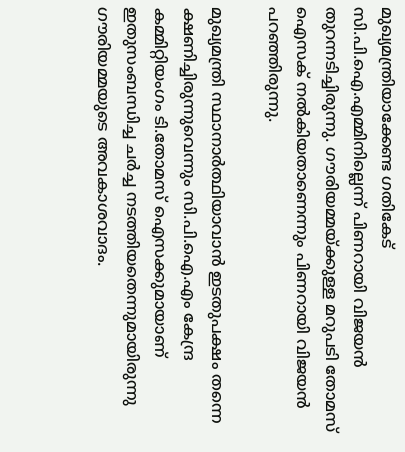മുഖ്യമന്ത്രിയാക്കേണ്ട ഗതികേട് സി.പി.ഐ.എമ്മിനില്ലെന്ന് പിണറായി വിജയന്‍ തുറന്നടിച്ചിരുന്നു. ഗൗരിയമ്മയ്ക്കുള്ള മറുപടി തോമസ് ഐസക് നല്‍കിയതാണെന്നും പിണറായി വിജയന്‍ പറഞ്ഞിരുന്നു.

മുഖ്യമന്ത്രി സ്ഥാനാര്‍ത്ഥിയാവാന്‍ ഇടതുപക്ഷം തന്നെ ക്ഷണിച്ചിരുന്നുവെന്നും സി.പി.ഐ.എം കേന്ദ്ര കമ്മിറ്റിയംഗം ടി.തോമസ് ഐസക്കുമായാണ് ഇതുസംബന്ധിച്ച ചര്‍ച്ച നടത്തിയതെന്നുമായിരുന്നു ഗൗരിയമ്മയുടെ അവകാശവാദം.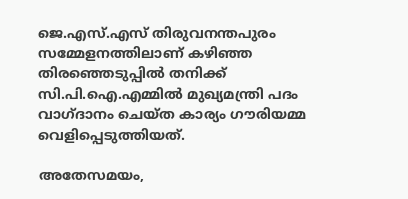ജെ.എസ്.എസ് തിരുവനന്തപുരം സമ്മേളനത്തിലാണ് കഴിഞ്ഞ തിരഞ്ഞെടുപ്പില്‍ തനിക്ക് സി.പി.ഐ.എമ്മില്‍ മുഖ്യമന്ത്രി പദം വാഗ്ദാനം ചെയ്ത കാര്യം ഗൗരിയമ്മ വെളിപ്പെടുത്തിയത്.

അതേസമയം,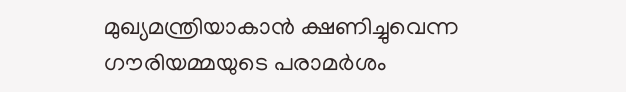മുഖ്യമന്ത്രിയാകാന്‍ ക്ഷണിച്ചുവെന്ന ഗൗരിയമ്മയുടെ പരാമര്‍ശം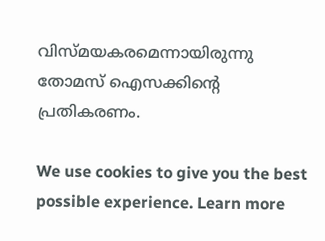വിസ്മയകരമെന്നായിരുന്നു തോമസ് ഐസക്കിന്റെ പ്രതികരണം.

We use cookies to give you the best possible experience. Learn more